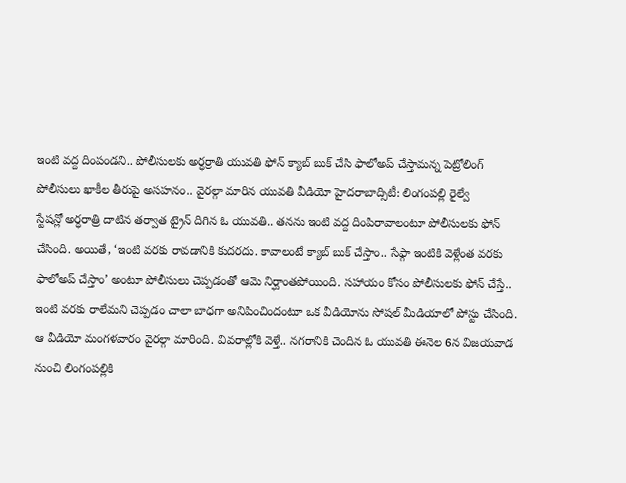ఇంటి వద్ద దింపండని.. పోలీసులకు అర్ధర్రాతి యువతి ఫోన్ క్యాబ్ బుక్ చేసి ఫాలోఅప్ చేస్తామన్న పెట్రోలింగ్ పోలీసులు ఖాకీల తీరుపై అసహనం.. వైరల్గా మారిన యువతి వీడియో హైదరాబాద్సిటీ: లింగంపల్లి రైల్వే
స్టేషన్లో అర్ధరాత్రి దాటిన తర్వాత ట్రైన్ దిగిన ఓ యువతి.. తనను ఇంటి వద్ద దింపిరావాలంటూ పోలీసులకు ఫోన్ చేసింది. అయితే, ‘ఇంటి వరకు రావడానికి కుదరదు. కావాలంటే క్యాబ్ బుక్ చేస్తాం.. సేఫ్గా ఇంటికి వెళ్లేంత వరకు ఫాలోఅప్ చేస్తాం’ అంటూ పోలీసులు చెప్పడంతో ఆమె నిర్ఘాంతపోయింది. సహాయం కోసం పోలీసులకు ఫోన్ చేస్తే.. ఇంటి వరకు రాలేమని చెప్పడం చాలా బాధగా అనిపించిందంటూ ఒక వీడియోను సోషల్ మీడియాలో పోస్టు చేసింది. ఆ వీడియో మంగళవారం వైరల్గా మారింది. వివరాల్లోకి వెళ్తే.. నగరానికి చెందిన ఓ యువతి ఈనెల 6న విజయవాడ నుంచి లింగంపల్లికి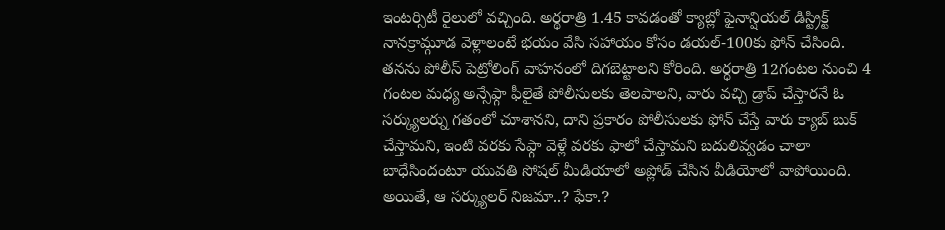ఇంటర్సిటీ రైలులో వచ్చింది. అర్థరాత్రి 1.45 కావడంతో క్యాబ్లో ఫైనాన్షియల్ డిస్ట్రిక్ట్ నానక్రామ్గూడ వెళ్లాలంటే భయం వేసి సహాయం కోసం డయల్-100కు ఫోన్ చేసింది. తనను పోలీస్ పెట్రోలింగ్ వాహనంలో దిగబెట్టాలని కోరింది. అర్ధరాత్రి 12గంటల నుంచి 4 గంటల మధ్య అన్సేఫ్గా ఫీలైతే పోలీసులకు తెలపాలని, వారు వచ్చి డ్రాప్ చేస్తారనే ఓ సర్క్యులర్ను గతంలో చూశానని, దాని ప్రకారం పోలీసులకు ఫోన్ చేస్తే వారు క్యాబ్ బుక్ చేస్తామని, ఇంటి వరకు సేఫ్గా వెళ్లే వరకు ఫాలో చేస్తామని బదులివ్వడం చాలా బాధేసిందంటూ యువతి సోషల్ మీడియాలో అప్లోడ్ చేసిన వీడియోలో వాపోయింది. అయితే, ఆ సర్క్యులర్ నిజమా..? ఫేకా.?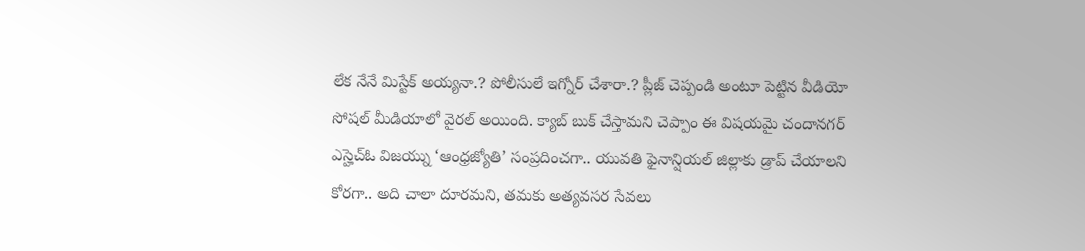లేక నేనే మిస్టేక్ అయ్యనా.? పోలీసులే ఇగ్నోర్ చేశారా.? ప్లీజ్ చెప్పండి అంటూ పెట్టిన వీడియో సోషల్ మీడియాలో వైరల్ అయింది. క్యాబ్ బుక్ చేస్తామని చెప్పాం ఈ విషయమై చందానగర్ ఎస్హెచ్ఓ విజయ్ను ‘ఆంధ్రజ్యోతి’ సంప్రదించగా.. యువతి ఫైనాన్షియల్ జిల్లాకు డ్రాప్ చేయాలని కోరగా.. అది చాలా దూరమని, తమకు అత్యవసర సేవలు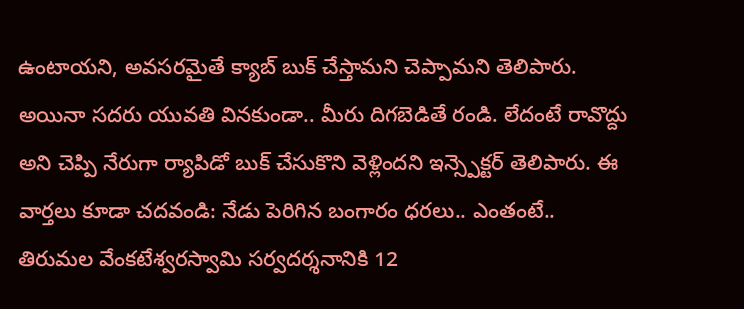ఉంటాయని, అవసరమైతే క్యాబ్ బుక్ చేస్తామని చెప్పామని తెలిపారు. అయినా సదరు యువతి వినకుండా.. మీరు దిగబెడితే రండి. లేదంటే రావొద్దు అని చెప్పి నేరుగా ర్యాపిడో బుక్ చేసుకొని వెళ్లిందని ఇన్స్పెక్టర్ తెలిపారు. ఈ వార్తలు కూడా చదవండి: నేడు పెరిగిన బంగారం ధరలు.. ఎంతంటే.. తిరుమల వేంకటేశ్వరస్వామి సర్వదర్శనానికి 12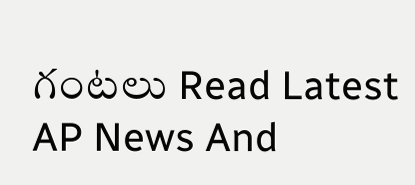గంటలు Read Latest AP News And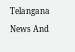Telangana News And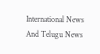International News And Telugu News